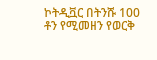ኮትዲቯር በትንሹ 100 ቶን የሚመዘን የወርቅ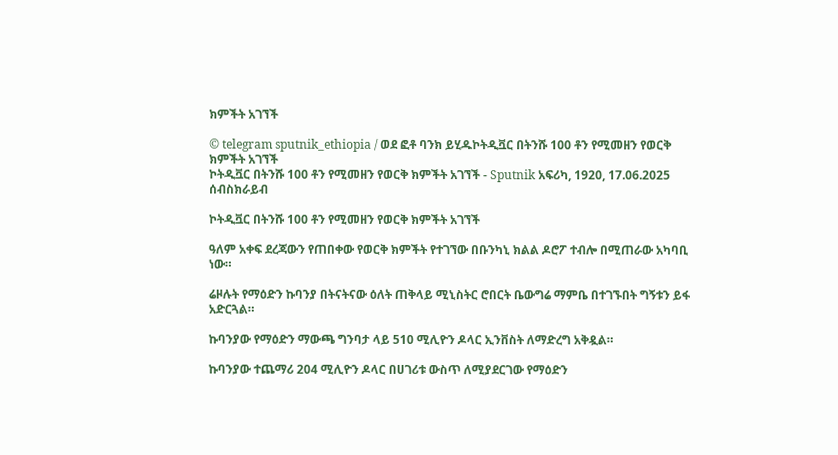ክምችት አገኘች

© telegram sputnik_ethiopia / ወደ ፎቶ ባንክ ይሂዱኮትዲቯር በትንሹ 100 ቶን የሚመዘን የወርቅ ክምችት አገኘች
ኮትዲቯር በትንሹ 100 ቶን የሚመዘን የወርቅ ክምችት አገኘች - Sputnik አፍሪካ, 1920, 17.06.2025
ሰብስክራይብ

ኮትዲቯር በትንሹ 100 ቶን የሚመዘን የወርቅ ክምችት አገኘች

ዓለም አቀፍ ደረጃውን የጠበቀው የወርቅ ክምችት የተገኘው በቡንካኒ ክልል ዶሮፖ ተብሎ በሚጠራው አካባቢ ነው።

ሬዞሉት የማዕድን ኩባንያ በትናትናው ዕለት ጠቅላይ ሚኒስትር ሮበርት ቤውግሬ ማምቤ በተገኙበት ግኝቱን ይፋ አድርጓል።

ኩባንያው የማዕድን ማውጫ ግንባታ ላይ 510 ሚሊዮን ዶላር ኢንቨስት ለማድረግ አቅዷል።

ኩባንያው ተጨማሪ 204 ሚሊዮን ዶላር በሀገሪቱ ውስጥ ለሚያደርገው የማዕድን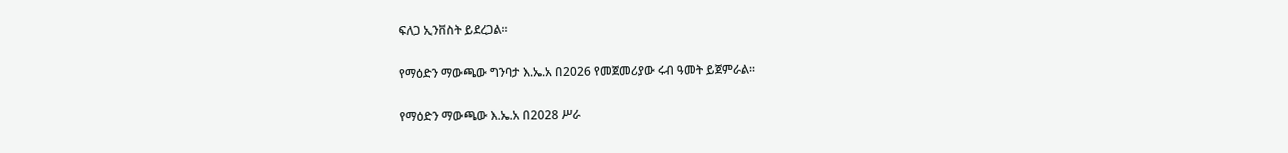ፍለጋ ኢንቨስት ይደረጋል።

የማዕድን ማውጫው ግንባታ እ.ኤ.አ በ2026 የመጀመሪያው ሩብ ዓመት ይጀምራል።

የማዕድን ማውጫው እ.ኤ.አ በ2028 ሥራ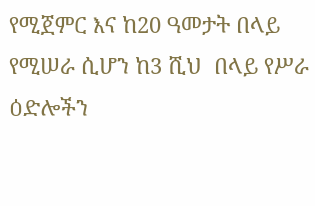የሚጀምር እና ከ20 ዓመታት በላይ የሚሠራ ሲሆን ከ3 ሺህ  በላይ የሥራ ዕድሎችን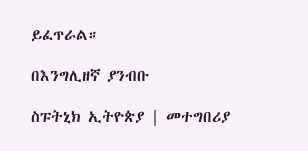ይፈጥራል።

በእንግሊዘኛ ያንብቡ

ስፑትኒክ ኢትዮጵያ | መተግበሪያ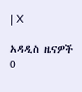| X

አዳዲስ ዜናዎች
0